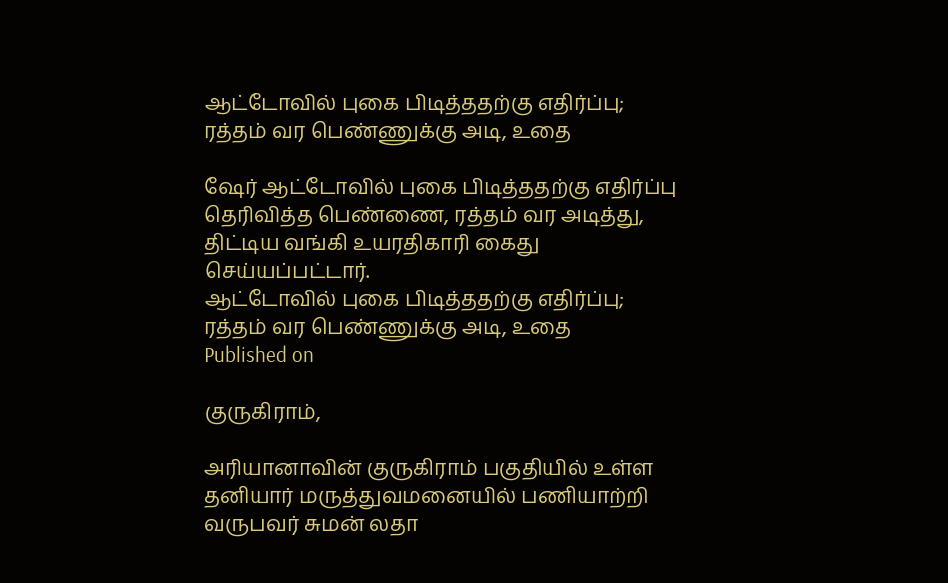ஆட்டோவில் புகை பிடித்ததற்கு எதிர்ப்பு; ரத்தம் வர பெண்ணுக்கு அடி, உதை

ஷேர் ஆட்டோவில் புகை பிடித்ததற்கு எதிர்ப்பு தெரிவித்த பெண்ணை, ரத்தம் வர அடித்து, திட்டிய வங்கி உயரதிகாரி கைது செய்யப்பட்டார்.
ஆட்டோவில் புகை பிடித்ததற்கு எதிர்ப்பு; ரத்தம் வர பெண்ணுக்கு அடி, உதை
Published on

குருகிராம்,

அரியானாவின் குருகிராம் பகுதியில் உள்ள தனியார் மருத்துவமனையில் பணியாற்றி வருபவர் சுமன் லதா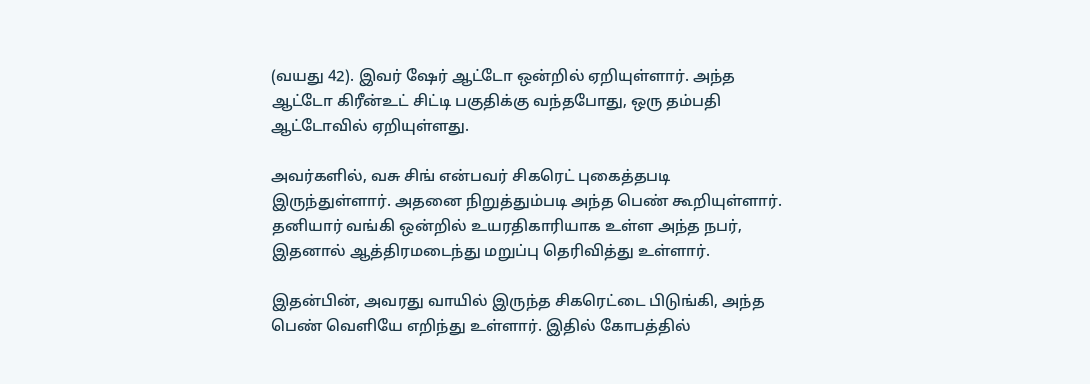(வயது 42). இவர் ஷேர் ஆட்டோ ஒன்றில் ஏறியுள்ளார். அந்த ஆட்டோ கிரீன்உட் சிட்டி பகுதிக்கு வந்தபோது, ஒரு தம்பதி ஆட்டோவில் ஏறியுள்ளது.

அவர்களில், வசு சிங் என்பவர் சிகரெட் புகைத்தபடி இருந்துள்ளார். அதனை நிறுத்தும்படி அந்த பெண் கூறியுள்ளார். தனியார் வங்கி ஒன்றில் உயரதிகாரியாக உள்ள அந்த நபர், இதனால் ஆத்திரமடைந்து மறுப்பு தெரிவித்து உள்ளார்.

இதன்பின், அவரது வாயில் இருந்த சிகரெட்டை பிடுங்கி, அந்த பெண் வெளியே எறிந்து உள்ளார். இதில் கோபத்தில்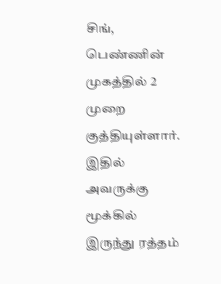சிங், பெண்ணின் முகத்தில் 2 முறை குத்தியுள்ளார். இதில் அவருக்கு மூக்கில் இருந்து ரத்தம்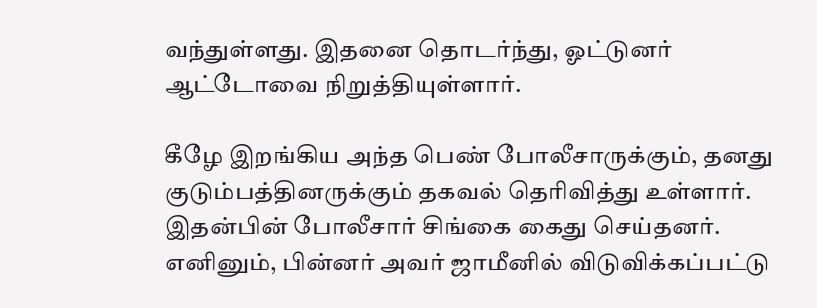வந்துள்ளது. இதனை தொடர்ந்து, ஓட்டுனர் ஆட்டோவை நிறுத்தியுள்ளார்.

கீழே இறங்கிய அந்த பெண் போலீசாருக்கும், தனது குடும்பத்தினருக்கும் தகவல் தெரிவித்து உள்ளார். இதன்பின் போலீசார் சிங்கை கைது செய்தனர். எனினும், பின்னர் அவர் ஜாமீனில் விடுவிக்கப்பட்டு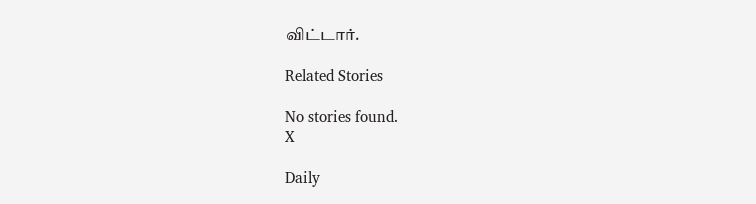விட்டார்.

Related Stories

No stories found.
X

Daily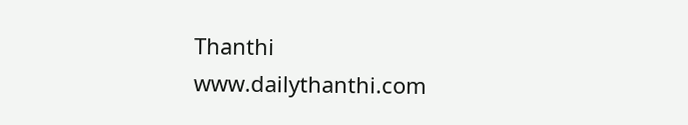Thanthi
www.dailythanthi.com